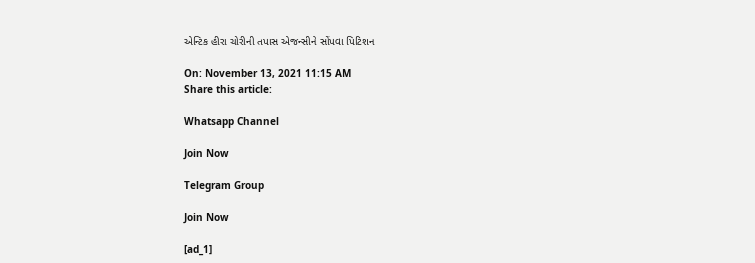એન્ટિક હીરા ચોરીની તપાસ એજન્સીને સોંપવા પિટિશન

On: November 13, 2021 11:15 AM
Share this article:

Whatsapp Channel

Join Now

Telegram Group

Join Now

[ad_1]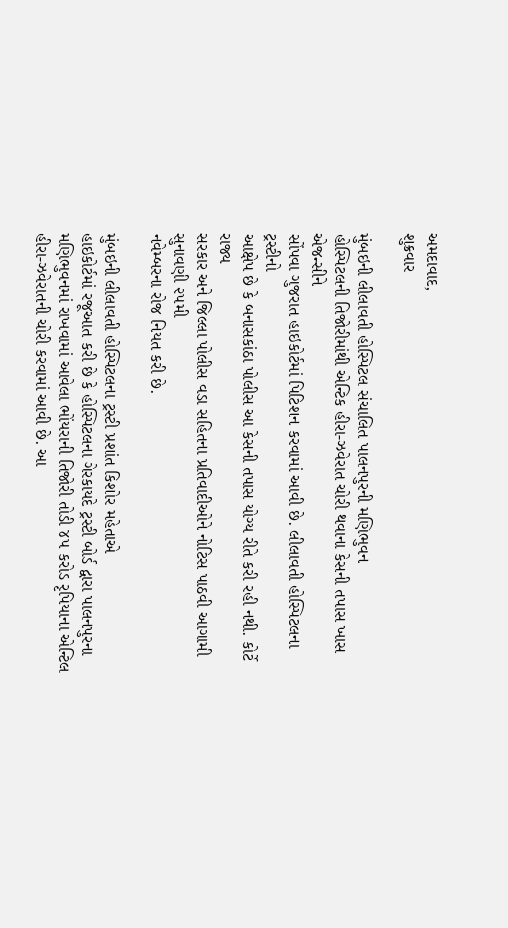અમદાવાદ,
શુક્રવાર

મુંબઇની લીલાવતી હોસ્પિટલ સંચાલિત પાલનપુરની મણિભુવન
હોસ્પિટલની તિજોરીમાંથી એન્ટિક હીરા-ઝવેરાત ચોરી થવાના કેસની તપાસ ખાસ એજન્સીને
સોંપવા ગુજરાત હાઇકોર્ટમાં પિટિશન કરવામાં આવી છે. લીલાવતી હોસ્પિટલના ટ્રસ્ટીનો
આક્ષેપ છે કે બનાસકાંઠા પોલીસ આ કેસની તપાસ યોગ્ય રીતે કરી રહી નથી. કોર્ટે રાજ્ય
સરકાર અને જિલ્લા પોલીસ વડા સહિતના પ્રતિવાદીઓને નોટિસ પાઠવી આગામી સુનાવણી ૨૫મી
નવેમ્બરના રોજ નિયત કરી છે.

મુંબઇની લીલાવતી હોસ્પિટલના ટ્રસ્ટી પ્રશાંત કિશોર મહેતાએ
હાઇકોર્ટમાં રજૂઆત કરી છે કે હોસ્પિટલના ગેરકાયદે ટ્રસ્ટી બોર્ડ દ્વારા પાલનપુરના
મણિભુવનમાં રાખવામાં આવેલા ભોંયરાની તિજોરી તોડી ૪૫ કરોડ રૃપિયાના એન્ટિલ
હીરા-ઝવેરાતની ચોરી કરવામાં આવી છે. આ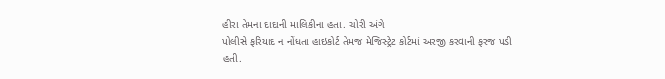હીરા તેમના દાદાની માલિકીના હતા. ચોરી અંગે
પોલીસે ફરિયાદ ન નોંધતા હાઇકોર્ટ તેમજ મેજિસ્ટ્રેટ કોર્ટમાં અરજી કરવાની ફરજ પડી
હતી.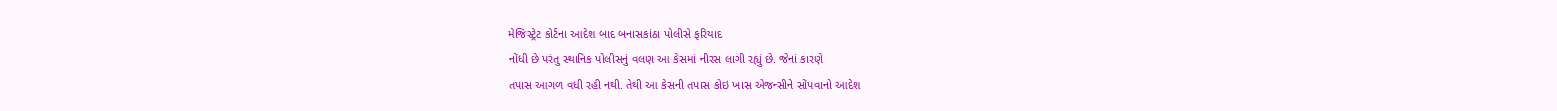મેજિસ્ટ્રેટ કોર્ટના આદેશ બાદ બનાસકાંઠા પોલીસે ફરિયાદ
નોંધી છે પરંતુ સ્થાનિક પોલીસનું વલણ આ કેસમાં નીરસ લાગી રહ્યું છે. જેનાં કારણે
તપાસ આગળ વધી રહી નથી. તેથી આ કેસની તપાસ કોઇ ખાસ એજન્સીને સોંપવાનો આદેશ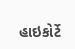હાઇકોર્ટે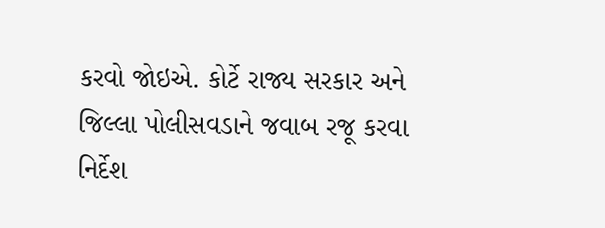કરવો જોઇએ. કોર્ટે રાજ્ય સરકાર અને જિલ્લા પોલીસવડાને જવાબ રજૂ કરવા
નિર્દેશ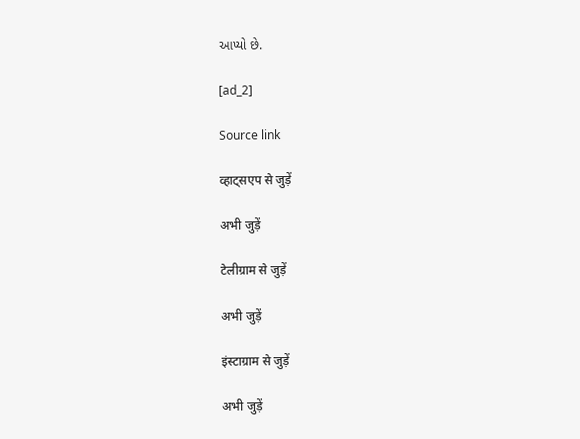આપ્યો છે.

[ad_2]

Source link

व्हाट्सएप से जुड़ें

अभी जुड़ें

टेलीग्राम से जुड़ें

अभी जुड़ें

इंस्टाग्राम से जुड़ें

अभी जुड़ें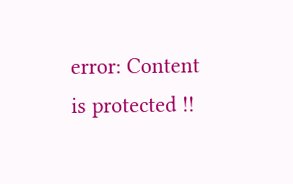error: Content is protected !!